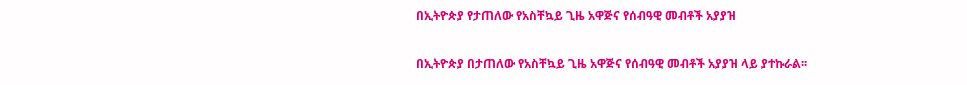በኢትዮጵያ የታጠለው የአስቸኳይ ጊዜ አዋጅና የሰብዓዊ መብቶች አያያዝ

በኢትዮጵያ በታጠለው የአስቸኳይ ጊዜ አዋጅና የሰብዓዊ መብቶች አያያዝ ላይ ያተኩራል፡፡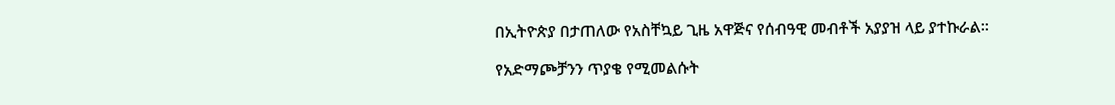በኢትዮጵያ በታጠለው የአስቸኳይ ጊዜ አዋጅና የሰብዓዊ መብቶች አያያዝ ላይ ያተኩራል፡፡

የአድማጮቻንን ጥያቄ የሚመልሱት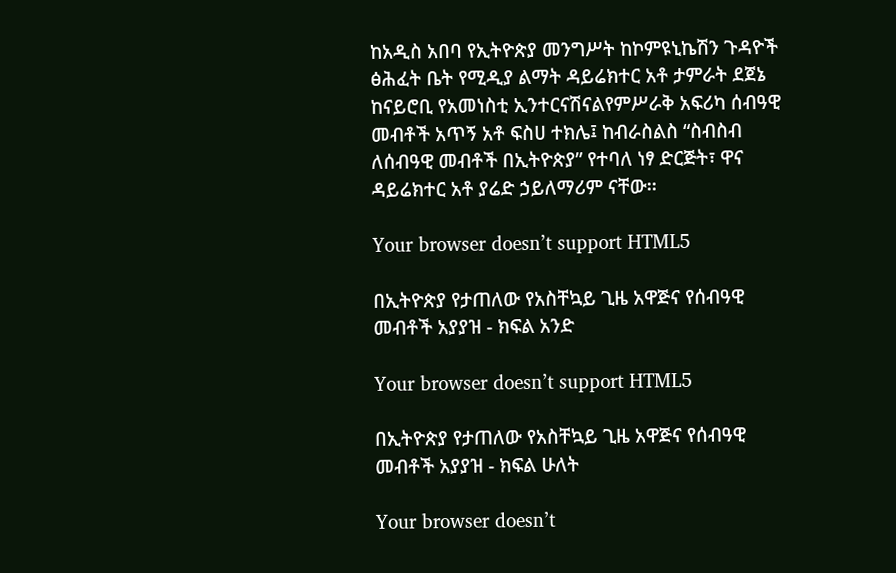ከአዲስ አበባ የኢትዮጵያ መንግሥት ከኮምዩኒኬሽን ጉዳዮች ፅሕፈት ቤት የሚዲያ ልማት ዳይሬክተር አቶ ታምራት ደጀኔ ከናይሮቢ የአመነስቲ ኢንተርናሽናልየምሥራቅ አፍሪካ ሰብዓዊ መብቶች አጥኝ አቶ ፍስሀ ተክሌ፤ ከብራስልስ “ስብስብ ለሰብዓዊ መብቶች በኢትዮጵያ” የተባለ ነፃ ድርጅት፣ ዋና ዳይሬክተር አቶ ያሬድ ኃይለማሪም ናቸው፡፡

Your browser doesn’t support HTML5

በኢትዮጵያ የታጠለው የአስቸኳይ ጊዜ አዋጅና የሰብዓዊ መብቶች አያያዝ - ክፍል አንድ

Your browser doesn’t support HTML5

በኢትዮጵያ የታጠለው የአስቸኳይ ጊዜ አዋጅና የሰብዓዊ መብቶች አያያዝ - ክፍል ሁለት

Your browser doesn’t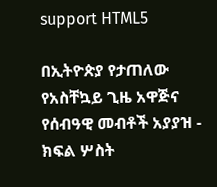support HTML5

በኢትዮጵያ የታጠለው የአስቸኳይ ጊዜ አዋጅና የሰብዓዊ መብቶች አያያዝ - ክፍል ሦስት